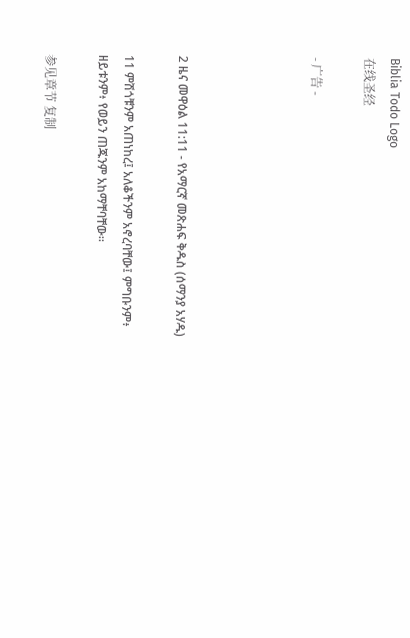Biblia Todo Logo
在线圣经

- 广告 -




2 ዜና መዋዕል 11:11 - የአማርኛ መጽሐፍ ቅዱስ (ሰማንያ አሃዱ)

11 ምሽጎቹንም አጠነከረ፤ አለቆችንም አኖረባቸው፤ ምግቡንም፥ ዘይቱንም፥ የወይን ጠጁንም አከማቸባቸው።

参见章节 复制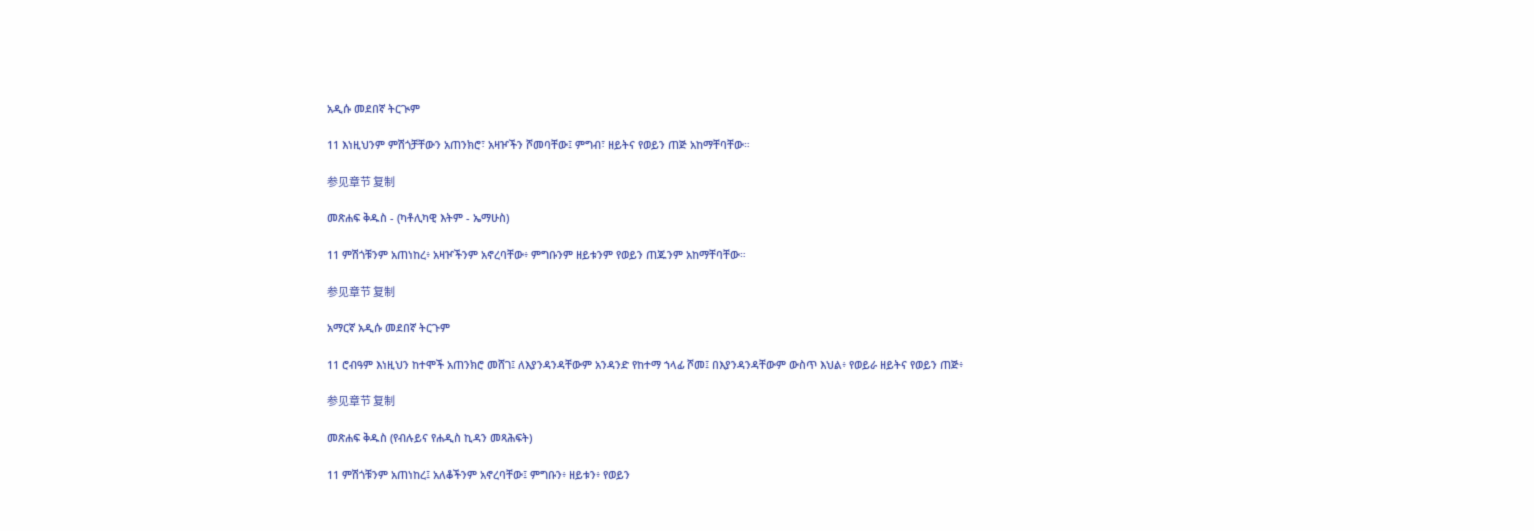አዲሱ መደበኛ ትርጒም

11 እነዚህንም ምሽጎቻቸውን አጠንክሮ፣ አዛዦችን ሾመባቸው፤ ምግብ፣ ዘይትና የወይን ጠጅ አከማቸባቸው።

参见章节 复制

መጽሐፍ ቅዱስ - (ካቶሊካዊ እትም - ኤማሁስ)

11 ምሽጎቹንም አጠነከረ፥ አዛዦችንም አኖረባቸው፥ ምግቡንም ዘይቱንም የወይን ጠጁንም አከማቸባቸው።

参见章节 复制

አማርኛ አዲሱ መደበኛ ትርጉም

11 ሮብዓም እነዚህን ከተሞች አጠንክሮ መሸገ፤ ለእያንዳንዳቸውም አንዳንድ የከተማ ኀላፊ ሾመ፤ በእያንዳንዳቸውም ውስጥ እህል፥ የወይራ ዘይትና የወይን ጠጅ፥

参见章节 复制

መጽሐፍ ቅዱስ (የብሉይና የሐዲስ ኪዳን መጻሕፍት)

11 ምሽጎቹንም አጠነከረ፤ አለቆችንም አኖረባቸው፤ ምግቡን፥ ዘይቱን፥ የወይን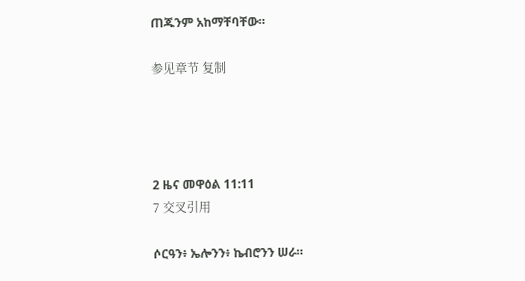ጠጁንም አከማቸባቸው።

参见章节 复制




2 ዜና መዋዕል 11:11
7 交叉引用

ሶርዓን፥ ኤሎንን፥ ኬብሮንን ሠራ።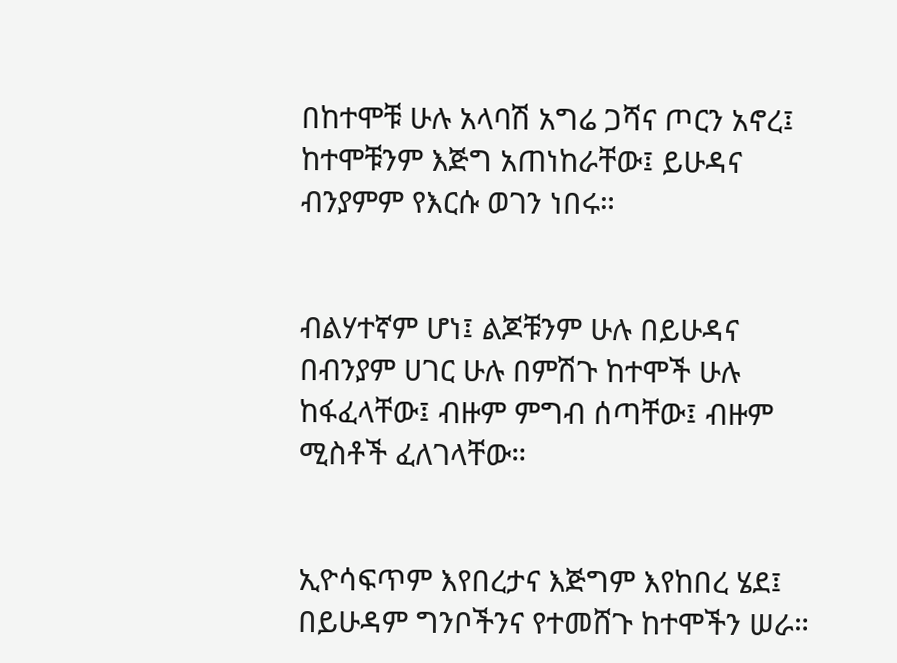በከተሞቹ ሁሉ አላባሽ አግሬ ጋሻና ጦርን አኖረ፤ ከተሞቹንም እጅግ አጠነከራቸው፤ ይሁዳና ብንያምም የእርሱ ወገን ነበሩ።


ብልሃተኛም ሆነ፤ ልጆቹንም ሁሉ በይሁዳና በብንያም ሀገር ሁሉ በምሽጉ ከተሞች ሁሉ ከፋፈላቸው፤ ብዙም ምግብ ሰጣቸው፤ ብዙም ሚስቶች ፈለገላቸው።


ኢዮሳፍጥም እየበረታና እጅግም እየከበረ ሄደ፤ በይሁዳም ግንቦችንና የተመሸጉ ከተሞችን ሠራ።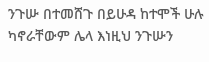ንጉሡ በተመሸጉ በይሁዳ ከተሞች ሁሉ ካኖራቸውም ሌላ እነዚህ ንጉሡን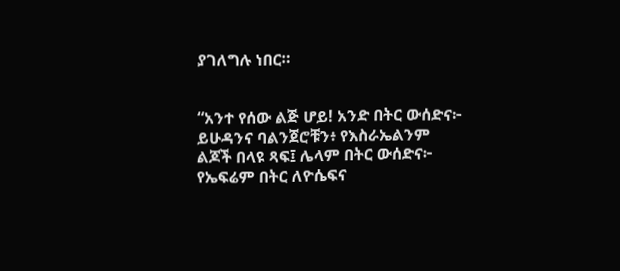ያገለግሉ ነበር።


“አንተ የሰው ልጅ ሆይ! አንድ በትር ውሰድና፦ ይሁዳንና ባልንጀሮቹን፥ የእስራኤልንም ልጆች በላዩ ጻፍ፤ ሌላም በትር ውሰድና፦ የኤፍሬም በትር ለዮሴፍና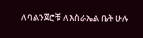ለባልንጀሮቹ ለእስራኤል ቤት ሁሉ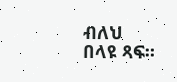ብለህ በላዩ ጻፍ።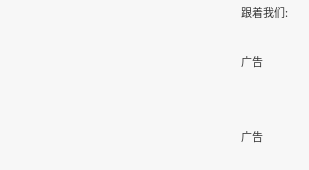跟着我们:

广告


广告